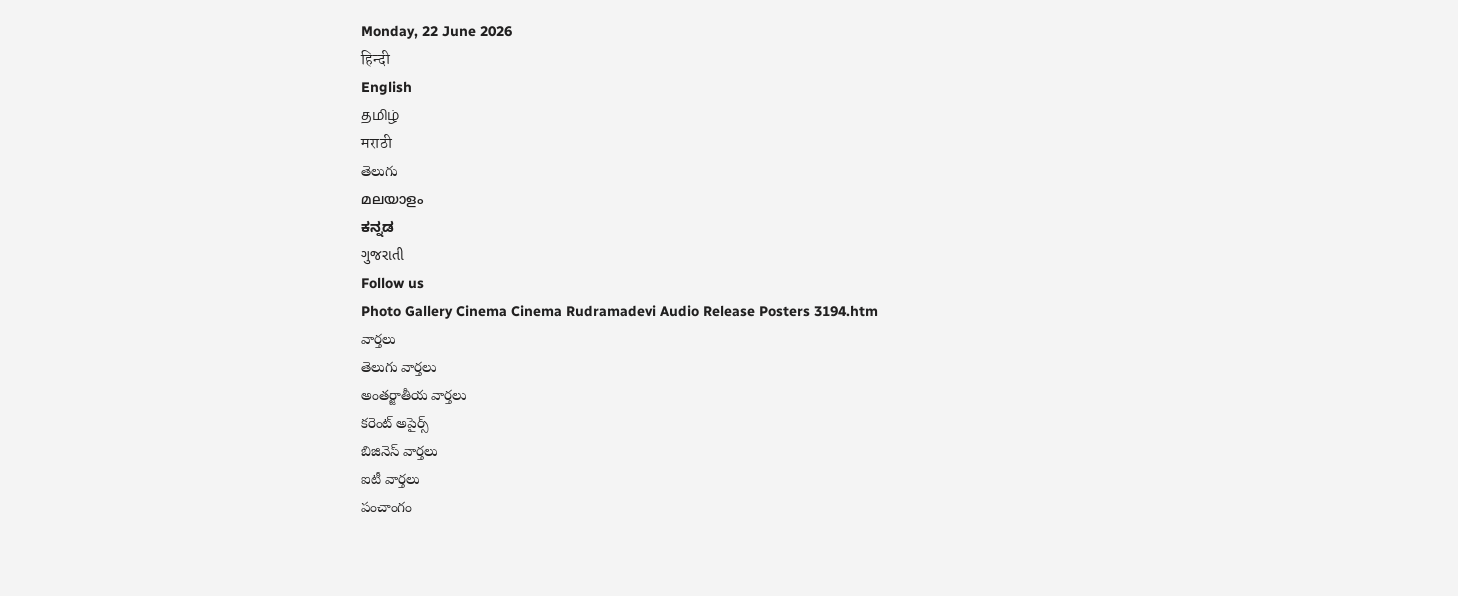Monday, 22 June 2026
हिन्दी
English
தமிழ்
मराठी
తెలుగు
മലയാളം
ಕನ್ನಡ
ગુજરાતી
Follow us
Photo Gallery Cinema Cinema Rudramadevi Audio Release Posters 3194.htm
వార్తలు
తెలుగు వార్తలు
అంతర్జాతీయ వార్తలు
కరెంట్ అపైర్స్
బిజినెస్ వార్తలు
ఐటీ వార్తలు
పంచాంగం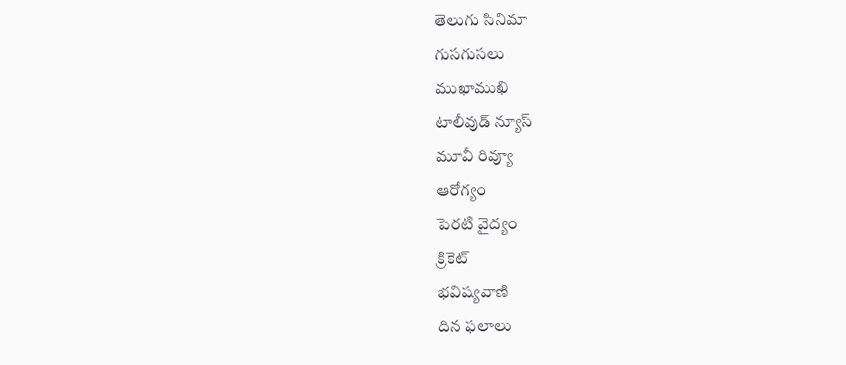తెలుగు సినిమా
గుసగుసలు
ముఖాముఖి
టాలీవుడ్ న్యూస్
మూవీ రివ్యూ
ఆరోగ్యం
పెరటి వైద్యం
క్రికెట్
భవిష్యవాణి
దిన ఫలాలు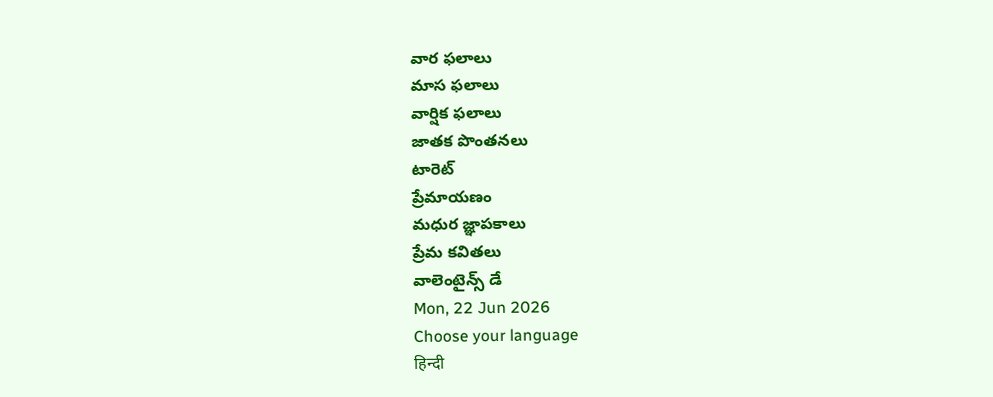వార ఫలాలు
మాస ఫలాలు
వార్షిక ఫలాలు
జాతక పొంతనలు
టారెట్
ప్రేమాయణం
మధుర జ్ఞాపకాలు
ప్రేమ కవితలు
వాలెంటైన్స్ డే
Mon, 22 Jun 2026
Choose your language
हिन्दी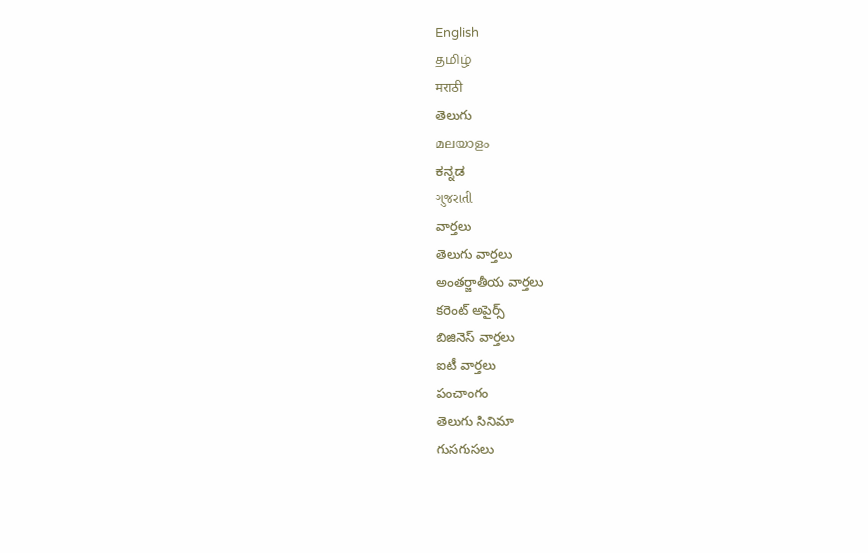English
தமிழ்
मराठी
తెలుగు
മലയാളം
ಕನ್ನಡ
ગુજરાતી
వార్తలు
తెలుగు వార్తలు
అంతర్జాతీయ వార్తలు
కరెంట్ అపైర్స్
బిజినెస్ వార్తలు
ఐటీ వార్తలు
పంచాంగం
తెలుగు సినిమా
గుసగుసలు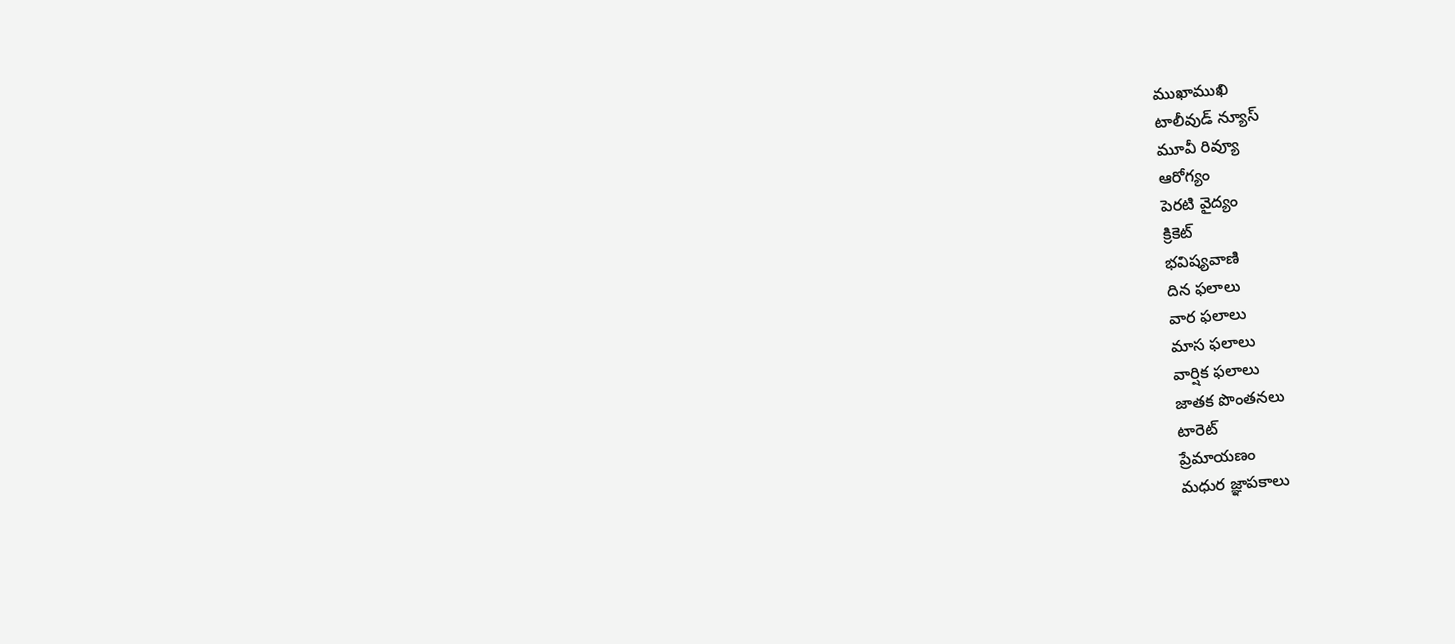ముఖాముఖి
టాలీవుడ్ న్యూస్
మూవీ రివ్యూ
ఆరోగ్యం
పెరటి వైద్యం
క్రికెట్
భవిష్యవాణి
దిన ఫలాలు
వార ఫలాలు
మాస ఫలాలు
వార్షిక ఫలాలు
జాతక పొంతనలు
టారెట్
ప్రేమాయణం
మధుర జ్ఞాపకాలు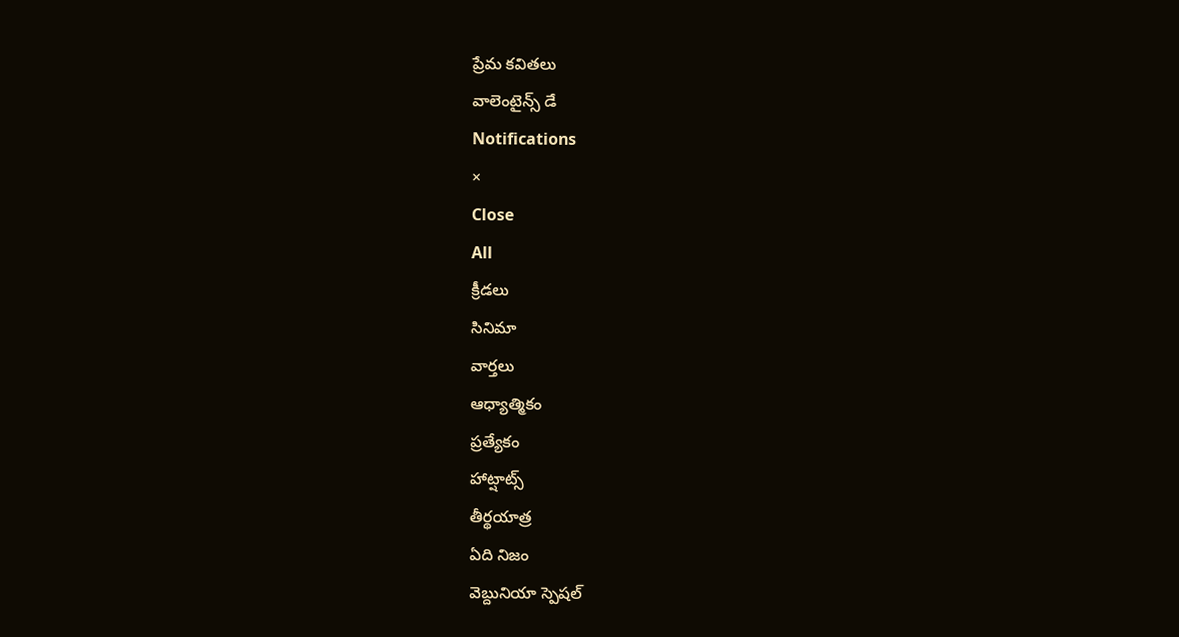ప్రేమ కవితలు
వాలెంటైన్స్ డే
Notifications
×
Close
All
క్రీడలు
సినిమా
వార్తలు
ఆధ్యాత్మికం
ప్రత్యేకం
హాట్షాట్స్
తీర్థయాత్ర
ఏది నిజం
వెబ్దునియా స్పెషల్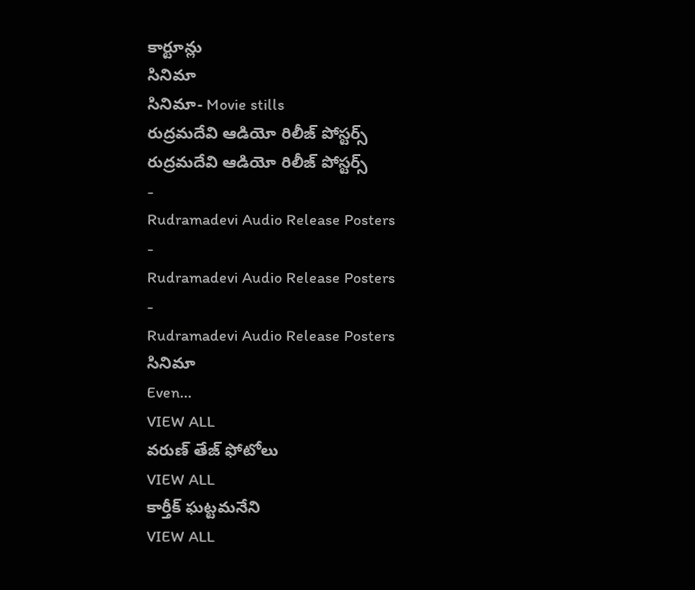కార్టూన్లు
సినిమా
సినిమా- Movie stills
రుద్రమదేవి ఆడియో రిలీజ్ పోస్టర్స్
రుద్రమదేవి ఆడియో రిలీజ్ పోస్టర్స్
-
Rudramadevi Audio Release Posters
-
Rudramadevi Audio Release Posters
-
Rudramadevi Audio Release Posters
సినిమా
Even...
VIEW ALL
వరుణ్ తేజ్ ఫోటోలు
VIEW ALL
కార్తీక్ ఘట్టమనేని
VIEW ALL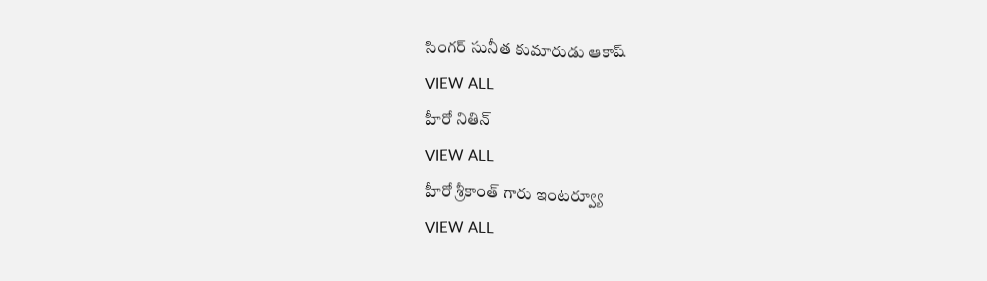సింగర్ సునీత కుమారుడు ఆకాష్
VIEW ALL
హీరో నితిన్
VIEW ALL
హీరో శ్రీకాంత్ గారు ఇంటర్వ్యూ
VIEW ALL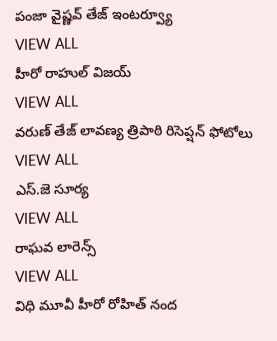పంజా వైష్ణవ్ తేజ్ ఇంటర్వ్యూ
VIEW ALL
హీరో రాహుల్ విజయ్
VIEW ALL
వరుణ్ తేజ్ లావణ్య త్రిపాఠి రిసెప్షన్ ఫోటోలు
VIEW ALL
ఎస్.జె సూర్య
VIEW ALL
రాఘవ లారెన్స్
VIEW ALL
విధి మూవీ హీరో రోహిత్ నంద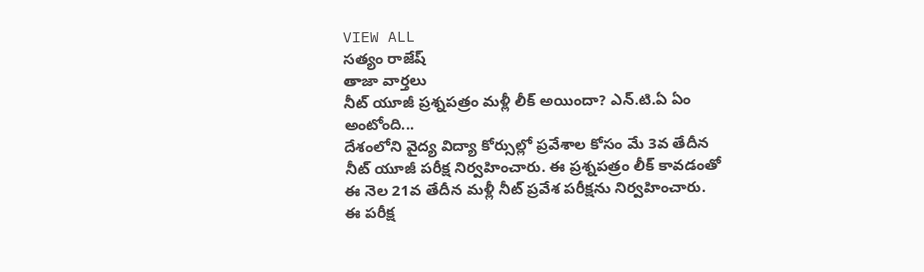VIEW ALL
సత్యం రాజేష్
తాజా వార్తలు
నీట్ యూజీ ప్రశ్నపత్రం మళ్లీ లీక్ అయిందా? ఎన్.టి.ఏ ఏం అంటోంది...
దేశంలోని వైద్య విద్యా కోర్సుల్లో ప్రవేశాల కోసం మే 3వ తేదీన నీట్ యూజీ పరీక్ష నిర్వహించారు. ఈ ప్రశ్నపత్రం లీక్ కావడంతో ఈ నెల 21వ తేదీన మళ్లీ నీట్ ప్రవేశ పరీక్షను నిర్వహించారు. ఈ పరీక్ష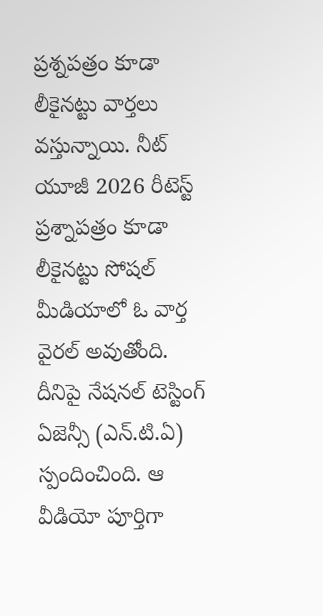ప్రశ్నపత్రం కూడా లీకైనట్టు వార్తలు వస్తున్నాయి. నీట్ యూజీ 2026 రీటెస్ట్ ప్రశ్నాపత్రం కూడా లీకైనట్టు సోషల్ మీడియాలో ఓ వార్త వైరల్ అవుతోంది. దీనిపై నేషనల్ టెస్టింగ్ ఏజెన్సీ (ఎన్.టి.ఏ) స్పందించింది. ఆ వీడియో పూర్తిగా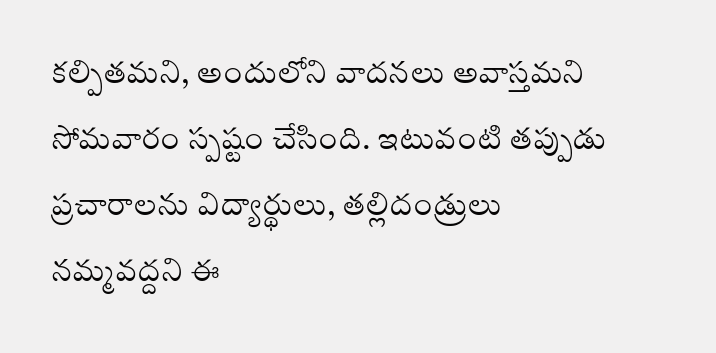కల్పితమని, అందులోని వాదనలు అవాస్తమని సోమవారం స్పష్టం చేసింది. ఇటువంటి తప్పుడు ప్రచారాలను విద్యార్థులు, తల్లిదండ్రులు నమ్మవద్దని ఈ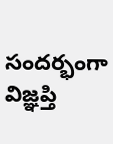సందర్భంగా విజ్ఞప్తి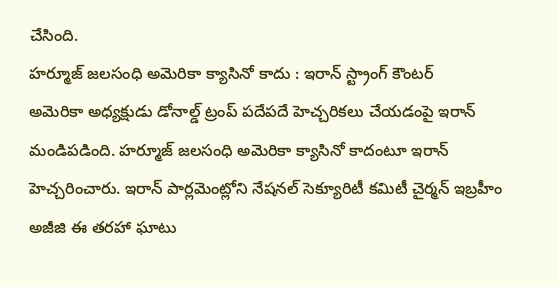చేసింది.
హర్మూజ్ జలసంధి అమెరికా క్యాసినో కాదు : ఇరాన్ స్ట్రాంగ్ కౌంటర్
అమెరికా అధ్యక్షుడు డోనాల్డ్ ట్రంప్ పదేపదే హెచ్చరికలు చేయడంపై ఇరాన్ మండిపడింది. హర్మూజ్ జలసంధి అమెరికా క్యాసినో కాదంటూ ఇరాన్ హెచ్చరించారు. ఇరాన్ పార్లమెంట్లోని నేషనల్ సెక్యూరిటీ కమిటీ చైర్మన్ ఇబ్రహీం అజీజి ఈ తరహా ఘాటు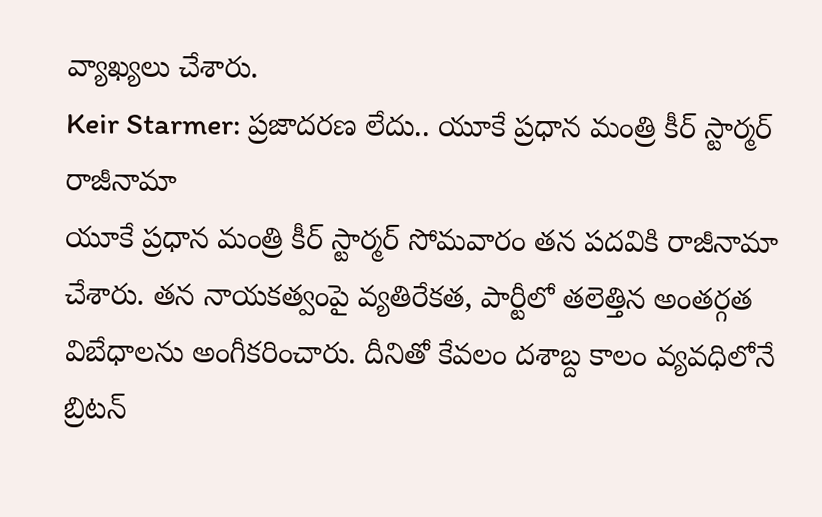వ్యాఖ్యలు చేశారు.
Keir Starmer: ప్రజాదరణ లేదు.. యూకే ప్రధాన మంత్రి కీర్ స్టార్మర్ రాజీనామా
యూకే ప్రధాన మంత్రి కీర్ స్టార్మర్ సోమవారం తన పదవికి రాజీనామా చేశారు. తన నాయకత్వంపై వ్యతిరేకత, పార్టీలో తలెత్తిన అంతర్గత విబేధాలను అంగీకరించారు. దీనితో కేవలం దశాబ్ద కాలం వ్యవధిలోనే బ్రిటన్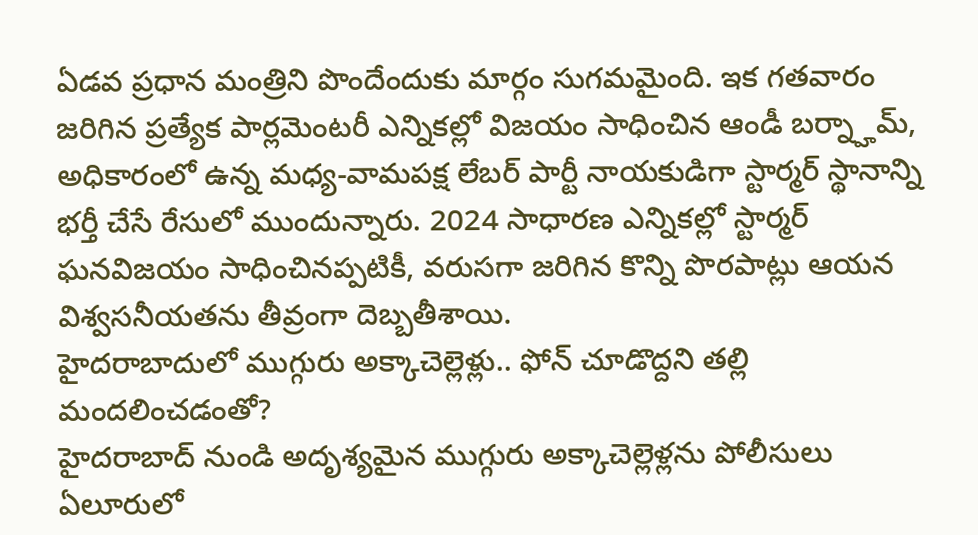ఏడవ ప్రధాన మంత్రిని పొందేందుకు మార్గం సుగమమైంది. ఇక గతవారం జరిగిన ప్రత్యేక పార్లమెంటరీ ఎన్నికల్లో విజయం సాధించిన ఆండీ బర్న్హామ్, అధికారంలో ఉన్న మధ్య-వామపక్ష లేబర్ పార్టీ నాయకుడిగా స్టార్మర్ స్థానాన్ని భర్తీ చేసే రేసులో ముందున్నారు. 2024 సాధారణ ఎన్నికల్లో స్టార్మర్ ఘనవిజయం సాధించినప్పటికీ, వరుసగా జరిగిన కొన్ని పొరపాట్లు ఆయన విశ్వసనీయతను తీవ్రంగా దెబ్బతీశాయి.
హైదరాబాదులో ముగ్గురు అక్కాచెల్లెళ్లు.. ఫోన్ చూడొద్దని తల్లి మందలించడంతో?
హైదరాబాద్ నుండి అదృశ్యమైన ముగ్గురు అక్కాచెల్లెళ్లను పోలీసులు ఏలూరులో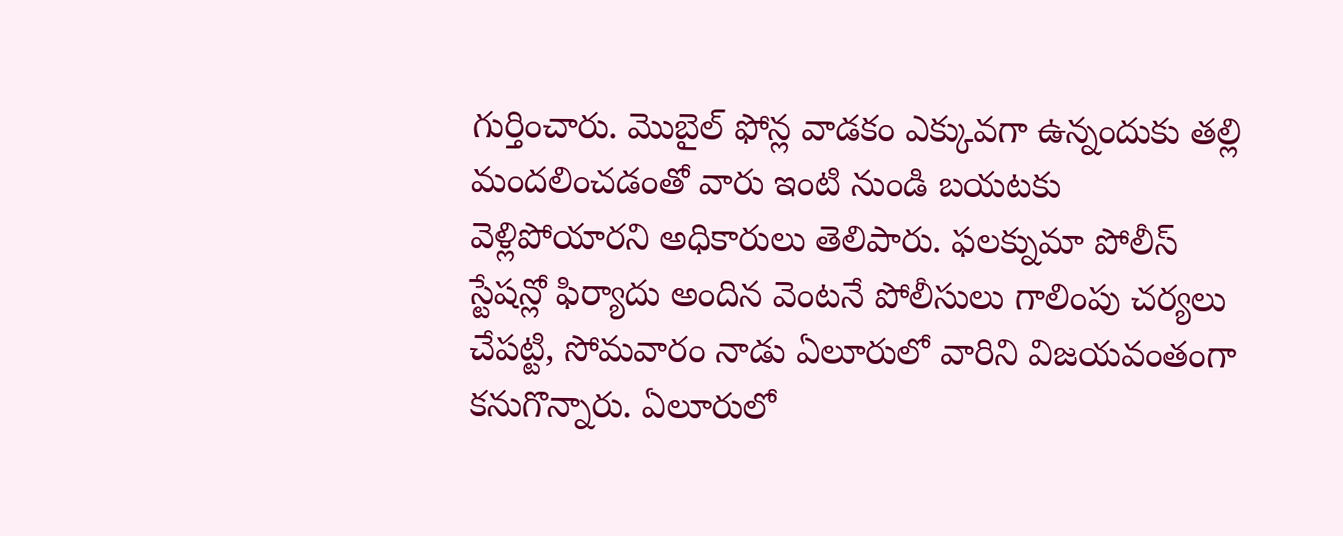గుర్తించారు. మొబైల్ ఫోన్ల వాడకం ఎక్కువగా ఉన్నందుకు తల్లి మందలించడంతో వారు ఇంటి నుండి బయటకు వెళ్లిపోయారని అధికారులు తెలిపారు. ఫలక్నుమా పోలీస్ స్టేషన్లో ఫిర్యాదు అందిన వెంటనే పోలీసులు గాలింపు చర్యలు చేపట్టి, సోమవారం నాడు ఏలూరులో వారిని విజయవంతంగా కనుగొన్నారు. ఏలూరులో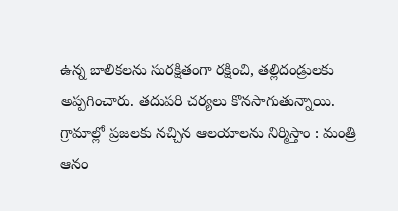ఉన్న బాలికలను సురక్షితంగా రక్షించి, తల్లిదండ్రులకు అప్పగించారు. తదుపరి చర్యలు కొనసాగుతున్నాయి.
గ్రామాల్లో ప్రజలకు నచ్చిన ఆలయాలను నిర్మిస్తాం : మంత్రి ఆనం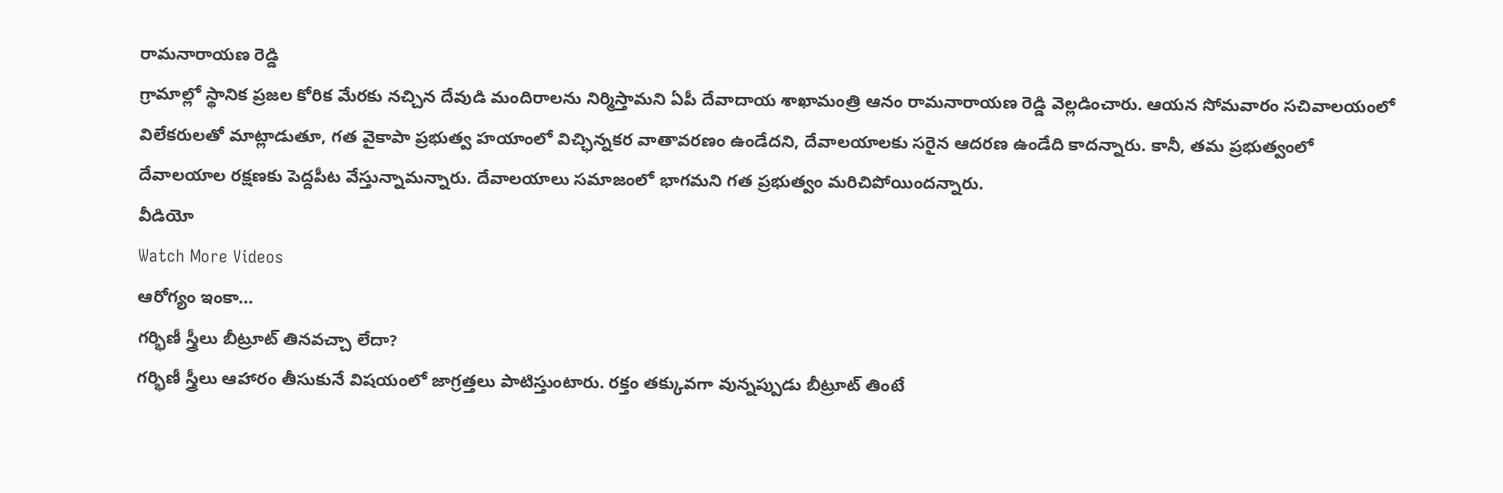రామనారాయణ రెడ్డి
గ్రామాల్లో స్థానిక ప్రజల కోరిక మేరకు నచ్చిన దేవుడి మందిరాలను నిర్మిస్తామని ఏపీ దేవాదాయ శాఖామంత్రి ఆనం రామనారాయణ రెడ్డి వెల్లడించారు. ఆయన సోమవారం సచివాలయంలో విలేకరులతో మాట్లాడుతూ, గత వైకాపా ప్రభుత్వ హయాంలో విచ్ఛిన్నకర వాతావరణం ఉండేదని, దేవాలయాలకు సరైన ఆదరణ ఉండేది కాదన్నారు. కానీ, తమ ప్రభుత్వంలో దేవాలయాల రక్షణకు పెద్దపీట వేస్తున్నామన్నారు. దేవాలయాలు సమాజంలో భాగమని గత ప్రభుత్వం మరిచిపోయిందన్నారు.
వీడియో
Watch More Videos
ఆరోగ్యం ఇంకా...
గర్భిణీ స్త్రీలు బీట్రూట్ తినవచ్చా లేదా?
గర్భిణీ స్త్రీలు ఆహారం తీసుకునే విషయంలో జాగ్రత్తలు పాటిస్తుంటారు. రక్తం తక్కువగా వున్నప్పుడు బీట్రూట్ తింటే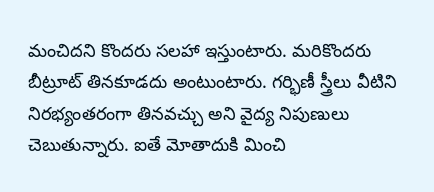మంచిదని కొందరు సలహా ఇస్తుంటారు. మరికొందరు బీట్రూట్ తినకూడదు అంటుంటారు. గర్భిణీ స్త్రీలు వీటిని నిరభ్యంతరంగా తినవచ్చు అని వైద్య నిపుణులు చెబుతున్నారు. ఐతే మోతాదుకి మించి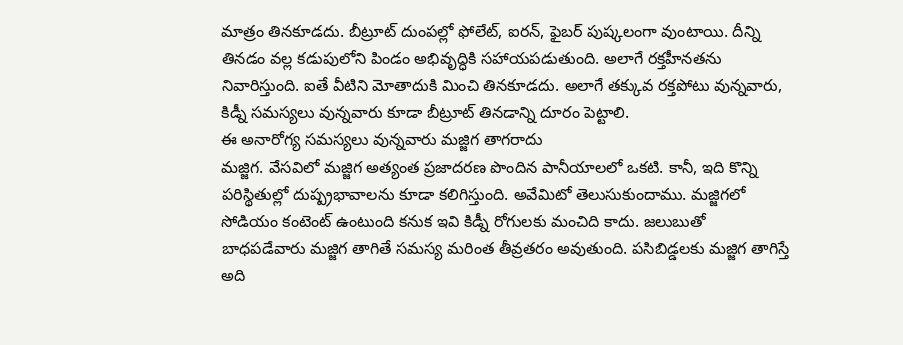మాత్రం తినకూడదు. బీట్రూట్ దుంపల్లో ఫోలేట్, ఐరన్, ఫైబర్ పుష్కలంగా వుంటాయి. దీన్ని తినడం వల్ల కడుపులోని పిండం అభివృద్ధికి సహాయపడుతుంది. అలాగే రక్తహీనతను నివారిస్తుంది. ఐతే వీటిని మోతాదుకి మించి తినకూడదు. అలాగే తక్కువ రక్తపోటు వున్నవారు, కిడ్నీ సమస్యలు వున్నవారు కూడా బీట్రూట్ తినడాన్ని దూరం పెట్టాలి.
ఈ అనారోగ్య సమస్యలు వున్నవారు మజ్జిగ తాగరాదు
మజ్జిగ. వేసవిలో మజ్జిగ అత్యంత ప్రజాదరణ పొందిన పానీయాలలో ఒకటి. కానీ, ఇది కొన్ని పరిస్థితుల్లో దుష్ప్రభావాలను కూడా కలిగిస్తుంది. అవేమిటో తెలుసుకుందాము. మజ్జిగలో సోడియం కంటెంట్ ఉంటుంది కనుక ఇవి కిడ్నీ రోగులకు మంచిది కాదు. జలుబుతో బాధపడేవారు మజ్జిగ తాగితే సమస్య మరింత తీవ్రతరం అవుతుంది. పసిబిడ్డలకు మజ్జిగ తాగిస్తే అది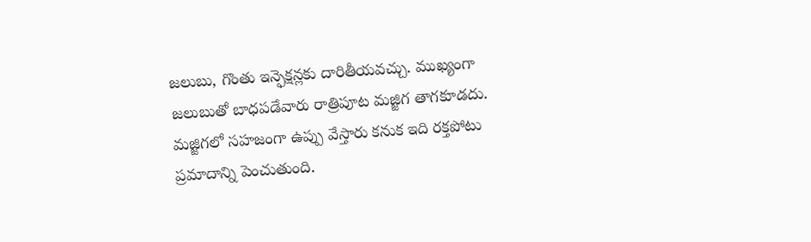జలుబు, గొంతు ఇన్ఫెక్షన్లకు దారితీయవచ్చు. ముఖ్యంగా జలుబుతో బాధపడేవారు రాత్రిపూట మజ్జిగ తాగకూడదు. మజ్జిగలో సహజంగా ఉప్పు వేస్తారు కనుక ఇది రక్తపోటు ప్రమాదాన్ని పెంచుతుంది.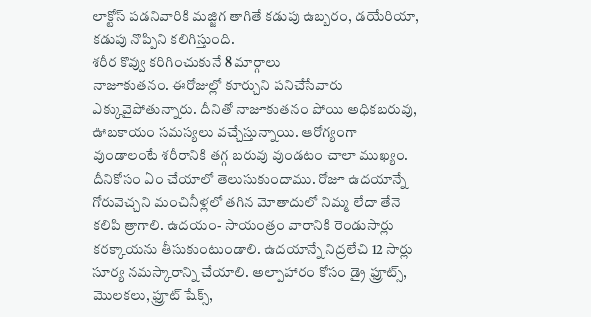లాక్టోస్ పడనివారికి మజ్జిగ తాగితే కడుపు ఉబ్బరం, డయేరియా, కడుపు నొప్పిని కలిగిస్తుంది.
శరీర కొవ్వు కరిగించుకునే 8 మార్గాలు
నాజూకుతనం. ఈరోజుల్లో కూర్చుని పనిచేసేవారు ఎక్కువైపోతున్నారు. దీనితో నాజూకుతనం పోయి అధికబరువు, ఊబకాయం సమస్యలు వచ్చేస్తున్నాయి. ఆరోగ్యంగా వుండాలంటే శరీరానికి తగ్గ బరువు వుండటం చాలా ముఖ్యం. దీనికోసం ఏం చేయాలో తెలుసుకుందాము. రోజూ ఉదయాన్నే గోరువెచ్చని మంచినీళ్లలో తగిన మోతాదులో నిమ్మ లేదా తేనె కలిపి త్రాగాలి. ఉదయం- సాయంత్రం వారానికి రెండుసార్లు కరక్కాయను తీసుకుంటుండాలి. ఉదయాన్నే నిద్రలేచి 12 సార్లు సూర్య నమస్కారాన్ని చేయాలి. అల్పాహారం కోసం డ్రై ఫ్రూట్స్, మొలకలు, ఫ్రూట్ షేక్స్,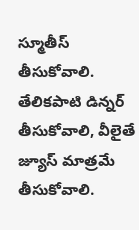స్మూతీస్ తీసుకోవాలి. తేలికపాటి డిన్నర్ తీసుకోవాలి, వీలైతే జ్యూస్ మాత్రమే తీసుకోవాలి.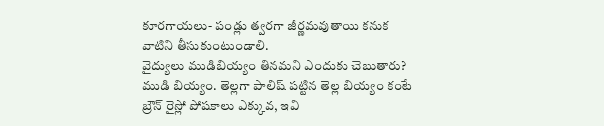కూరగాయలు- పండ్లు త్వరగా జీర్ణమవుతాయి కనుక వాటిని తీసుకుంటుండాలి.
వైద్యులు ముడిబియ్యం తినమని ఎందుకు చెబుతారు?
ముడి బియ్యం. తెల్లగా పాలిష్ పట్టిన తెల్ల బియ్యం కంటే బ్రౌన్ రైస్లో పోషకాలు ఎక్కువ, ఇవి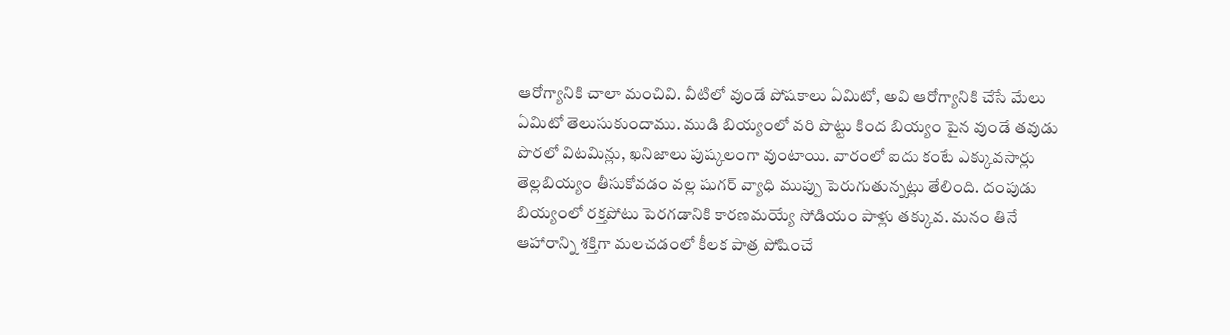ఆరోగ్యానికి చాలా మంచివి. వీటిలో వుండే పోషకాలు ఏమిటో, అవి ఆరోగ్యానికి చేసే మేలు ఏమిటో తెలుసుకుందాము. ముడి బియ్యంలో వరి పొట్టు కింద బియ్యం పైన వుండే తవుడు పొరలో విటమిన్లు, ఖనిజాలు పుష్కలంగా వుంటాయి. వారంలో ఐదు కంటే ఎక్కువసార్లు తెల్లబియ్యం తీసుకోవడం వల్ల షుగర్ వ్యాధి ముప్పు పెరుగుతున్నట్లు తేలింది. దంపుడు బియ్యంలో రక్తపోటు పెరగడానికి కారణమయ్యే సోడియం పాళ్లు తక్కువ. మనం తినే ఆహారాన్ని శక్తిగా మలచడంలో కీలక పాత్ర పోషించే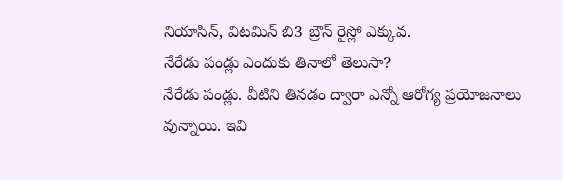నియాసిన్, విటమిన్ బి3 బ్రౌన్ రైస్లో ఎక్కువ.
నేరేడు పండ్లు ఎందుకు తినాలో తెలుసా?
నేరేడు పండ్లు. వీటిని తినడం ద్వారా ఎన్నో ఆరోగ్య ప్రయోజనాలు వున్నాయి. ఇవి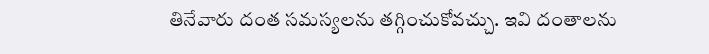తినేవారు దంత సమస్యలను తగ్గించుకోవచ్చు. ఇవి దంతాలను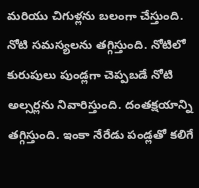మరియు చిగుళ్లను బలంగా చేస్తుంది. నోటి సమస్యలను తగ్గిస్తుంది. నోటిలో కురుపులు పుండ్లగా చెప్పబడే నోటి అల్సర్లను నివారిస్తుంది. దంతక్షయాన్ని తగ్గిస్తుంది. ఇంకా నేరేడు పండ్లతో కలిగే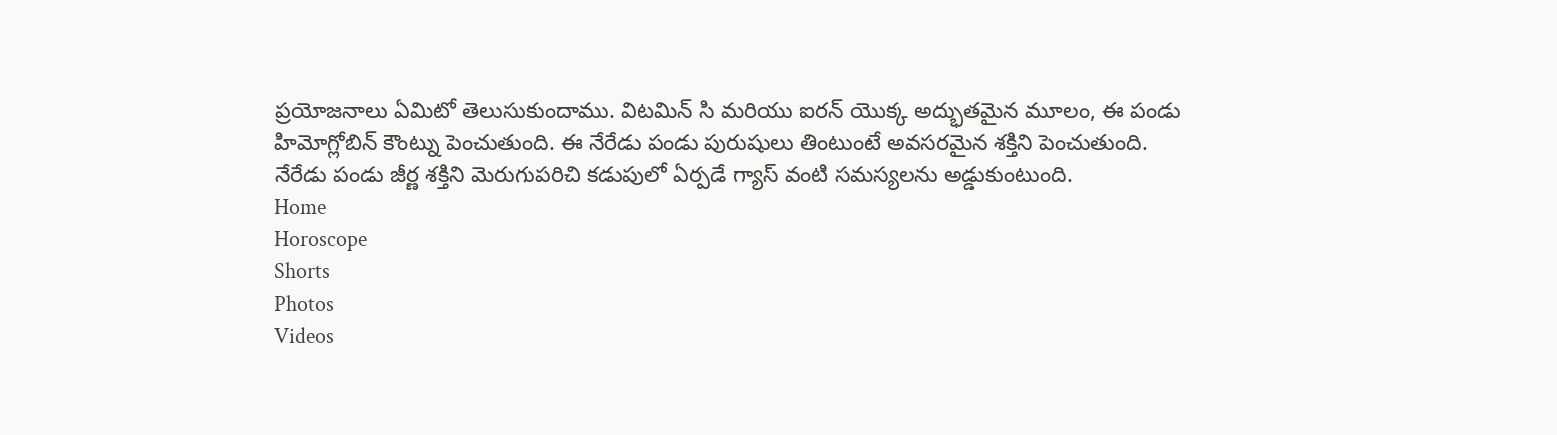ప్రయోజనాలు ఏమిటో తెలుసుకుందాము. విటమిన్ సి మరియు ఐరన్ యొక్క అద్భుతమైన మూలం, ఈ పండు హిమోగ్లోబిన్ కౌంట్ను పెంచుతుంది. ఈ నేరేడు పండు పురుషులు తింటుంటే అవసరమైన శక్తిని పెంచుతుంది. నేరేడు పండు జీర్ణ శక్తిని మెరుగుపరిచి కడుపులో ఏర్పడే గ్యాస్ వంటి సమస్యలను అడ్డుకుంటుంది.
Home
Horoscope
Shorts
Photos
Videos